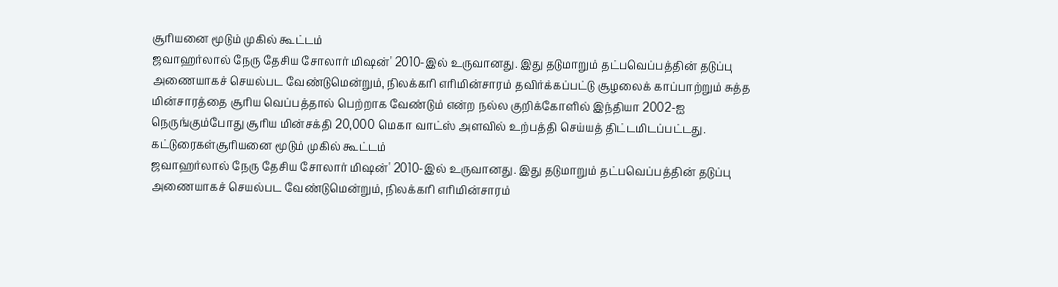சூரியனை மூடும் முகில் கூட்டம்
ஜவாஹர்லால் நேரு தேசிய சோலார் மிஷன்' 2010-இல் உருவானது. இது தடுமாறும் தட்பவெப்பத்தின் தடுப்பு அணையாகச் செயல்பட வேண்டுமென்றும், நிலக்கரி எரிமின்சாரம் தவிர்க்கப்பட்டு சூழலைக் காப்பாற்றும் சுத்த மின்சாரத்தை சூரிய வெப்பத்தால் பெற்றாக வேண்டும் என்ற நல்ல குறிக்கோளில் இந்தியா 2002-ஐ நெருங்கும்போது சூரிய மின்சக்தி 20,000 மெகா வாட்ஸ் அளவில் உற்பத்தி செய்யத் திட்டமிடப்பட்டது.
கட்டுரைகள்சூரியனை மூடும் முகில் கூட்டம்
ஜவாஹர்லால் நேரு தேசிய சோலார் மிஷன்' 2010-இல் உருவானது. இது தடுமாறும் தட்பவெப்பத்தின் தடுப்பு அணையாகச் செயல்பட வேண்டுமென்றும், நிலக்கரி எரிமின்சாரம்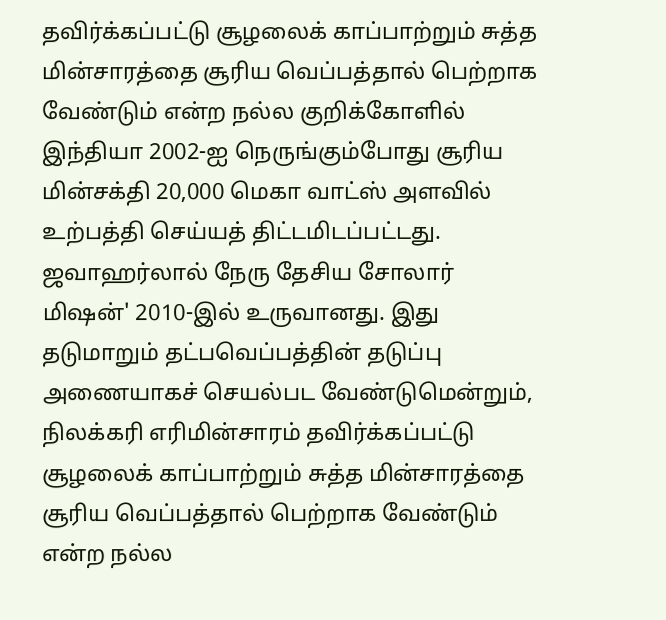தவிர்க்கப்பட்டு சூழலைக் காப்பாற்றும் சுத்த மின்சாரத்தை சூரிய வெப்பத்தால் பெற்றாக வேண்டும் என்ற நல்ல குறிக்கோளில் இந்தியா 2002-ஐ நெருங்கும்போது சூரிய மின்சக்தி 20,000 மெகா வாட்ஸ் அளவில் உற்பத்தி செய்யத் திட்டமிடப்பட்டது.
ஜவாஹர்லால் நேரு தேசிய சோலார் மிஷன்' 2010-இல் உருவானது. இது தடுமாறும் தட்பவெப்பத்தின் தடுப்பு அணையாகச் செயல்பட வேண்டுமென்றும், நிலக்கரி எரிமின்சாரம் தவிர்க்கப்பட்டு சூழலைக் காப்பாற்றும் சுத்த மின்சாரத்தை சூரிய வெப்பத்தால் பெற்றாக வேண்டும் என்ற நல்ல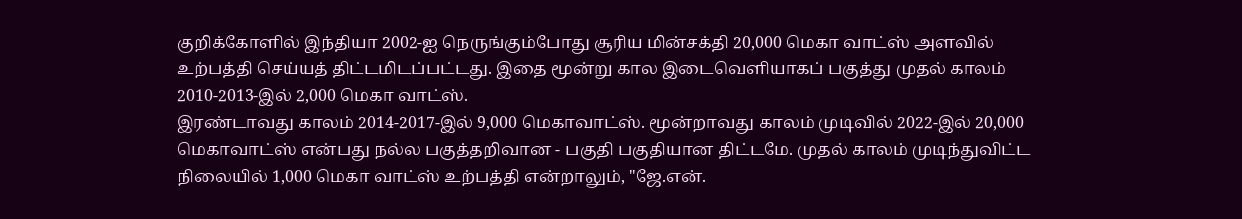குறிக்கோளில் இந்தியா 2002-ஐ நெருங்கும்போது சூரிய மின்சக்தி 20,000 மெகா வாட்ஸ் அளவில் உற்பத்தி செய்யத் திட்டமிடப்பட்டது. இதை மூன்று கால இடைவெளியாகப் பகுத்து முதல் காலம் 2010-2013-இல் 2,000 மெகா வாட்ஸ்.
இரண்டாவது காலம் 2014-2017-இல் 9,000 மெகாவாட்ஸ். மூன்றாவது காலம் முடிவில் 2022-இல் 20,000 மெகாவாட்ஸ் என்பது நல்ல பகுத்தறிவான - பகுதி பகுதியான திட்டமே. முதல் காலம் முடிந்துவிட்ட நிலையில் 1,000 மெகா வாட்ஸ் உற்பத்தி என்றாலும், "ஜே.என்.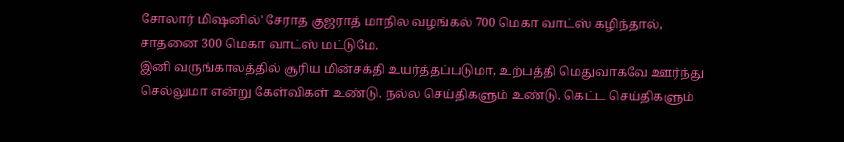சோலார் மிஷனில்' சேராத குஜராத் மாநில வழங்கல் 700 மெகா வாட்ஸ் கழிந்தால், சாதனை 300 மெகா வாட்ஸ் மட்டுமே.
இனி வருங்காலத்தில் சூரிய மின்சக்தி உயர்த்தப்படுமா, உற்பத்தி மெதுவாகவே ஊர்ந்து செல்லுமா என்று கேள்விகள் உண்டு. நல்ல செய்திகளும் உண்டு. கெட்ட செய்திகளும்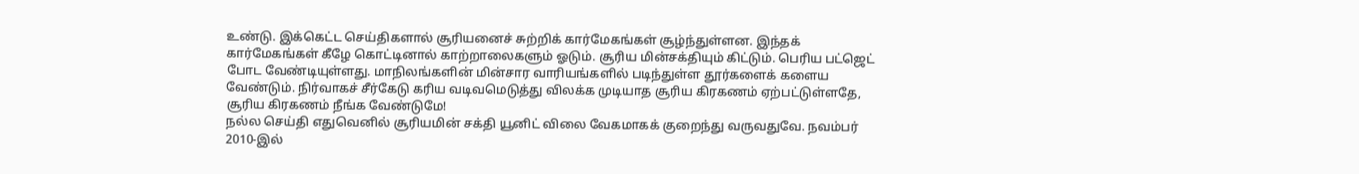உண்டு. இக்கெட்ட செய்திகளால் சூரியனைச் சுற்றிக் கார்மேகங்கள் சூழ்ந்துள்ளன. இந்தக் கார்மேகங்கள் கீழே கொட்டினால் காற்றாலைகளும் ஓடும். சூரிய மின்சக்தியும் கிட்டும். பெரிய பட்ஜெட் போட வேண்டியுள்ளது. மாநிலங்களின் மின்சார வாரியங்களில் படிந்துள்ள தூர்களைக் களைய வேண்டும். நிர்வாகச் சீர்கேடு கரிய வடிவமெடுத்து விலக்க முடியாத சூரிய கிரகணம் ஏற்பட்டுள்ளதே, சூரிய கிரகணம் நீங்க வேண்டுமே!
நல்ல செய்தி எதுவெனில் சூரியமின் சக்தி யூனிட் விலை வேகமாகக் குறைந்து வருவதுவே. நவம்பர் 2010-இல்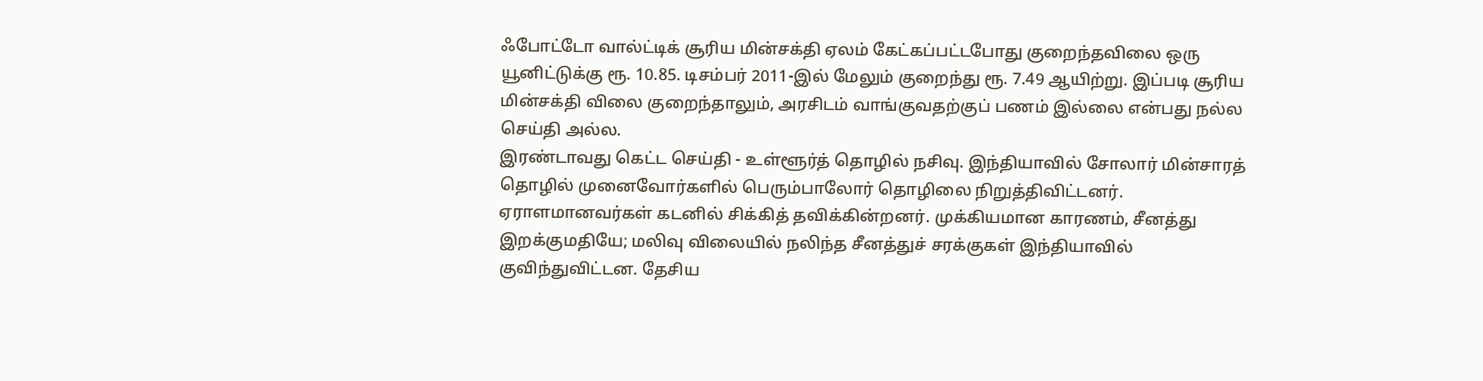ஃபோட்டோ வால்ட்டிக் சூரிய மின்சக்தி ஏலம் கேட்கப்பட்டபோது குறைந்தவிலை ஒரு யூனிட்டுக்கு ரூ. 10.85. டிசம்பர் 2011-இல் மேலும் குறைந்து ரூ. 7.49 ஆயிற்று. இப்படி சூரிய மின்சக்தி விலை குறைந்தாலும், அரசிடம் வாங்குவதற்குப் பணம் இல்லை என்பது நல்ல செய்தி அல்ல.
இரண்டாவது கெட்ட செய்தி - உள்ளூர்த் தொழில் நசிவு. இந்தியாவில் சோலார் மின்சாரத் தொழில் முனைவோர்களில் பெரும்பாலோர் தொழிலை நிறுத்திவிட்டனர். ஏராளமானவர்கள் கடனில் சிக்கித் தவிக்கின்றனர். முக்கியமான காரணம், சீனத்து இறக்குமதியே; மலிவு விலையில் நலிந்த சீனத்துச் சரக்குகள் இந்தியாவில் குவிந்துவிட்டன. தேசிய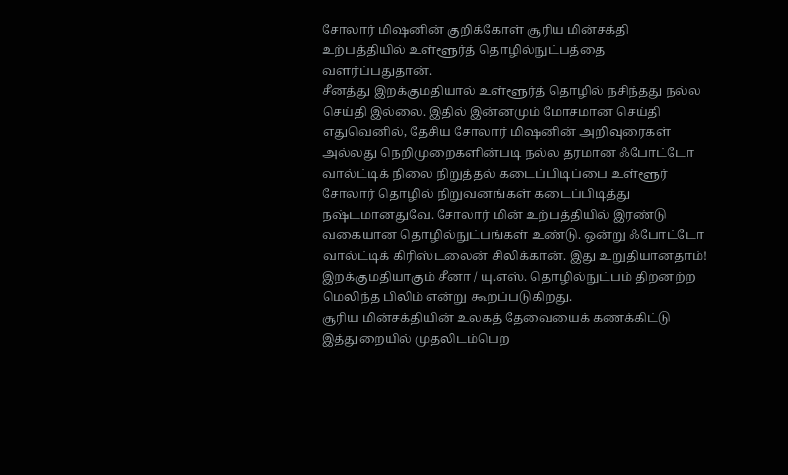சோலார் மிஷனின் குறிக்கோள் சூரிய மின்சக்தி உற்பத்தியில் உள்ளூர்த் தொழில்நுட்பத்தை வளர்ப்பதுதான்.
சீனத்து இறக்குமதியால் உள்ளூர்த் தொழில் நசிந்தது நல்ல செய்தி இல்லை. இதில் இன்னமும் மோசமான செய்தி எதுவெனில், தேசிய சோலார் மிஷனின் அறிவுரைகள் அல்லது நெறிமுறைகளின்படி நல்ல தரமான ஃபோட்டோ வால்ட்டிக் நிலை நிறுத்தல் கடைப்பிடிப்பை உள்ளூர் சோலார் தொழில் நிறுவனங்கள் கடைப்பிடித்து நஷ்டமானதுவே. சோலார் மின் உற்பத்தியில் இரண்டு வகையான தொழில்நுட்பங்கள் உண்டு. ஒன்று ஃபோட்டோ வால்ட்டிக் கிரிஸ்டலைன் சிலிக்கான். இது உறுதியானதாம்! இறக்குமதியாகும் சீனா / யு.எஸ். தொழில்நுட்பம் திறனற்ற மெலிந்த பிலிம் என்று கூறப்படுகிறது.
சூரிய மின்சக்தியின் உலகத் தேவையைக் கணக்கிட்டு இத்துறையில் முதலிடம்பெற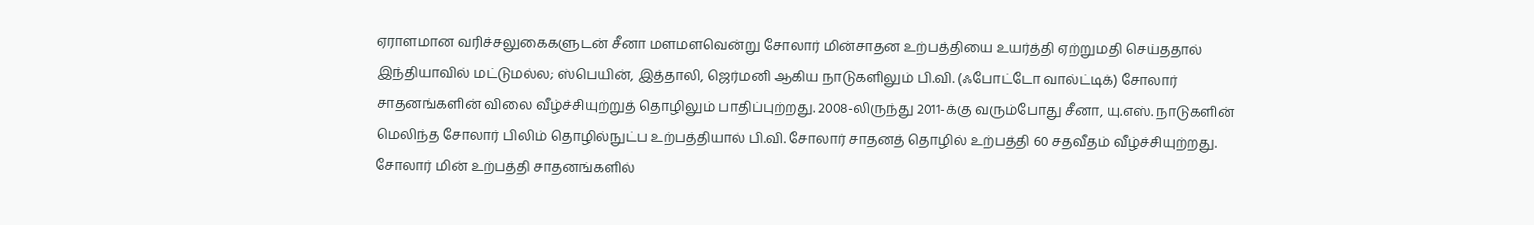ஏராளமான வரிச்சலுகைகளுடன் சீனா மளமளவென்று சோலார் மின்சாதன உற்பத்தியை உயர்த்தி ஏற்றுமதி செய்ததால் இந்தியாவில் மட்டுமல்ல; ஸ்பெயின், இத்தாலி, ஜெர்மனி ஆகிய நாடுகளிலும் பி.வி. (ஃபோட்டோ வால்ட்டிக்) சோலார் சாதனங்களின் விலை வீழ்ச்சியுற்றுத் தொழிலும் பாதிப்புற்றது. 2008-லிருந்து 2011-க்கு வரும்போது சீனா, யு.எஸ். நாடுகளின் மெலிந்த சோலார் பிலிம் தொழில்நுட்ப உற்பத்தியால் பி.வி. சோலார் சாதனத் தொழில் உற்பத்தி 60 சதவீதம் வீழ்ச்சியுற்றது.
சோலார் மின் உற்பத்தி சாதனங்களில்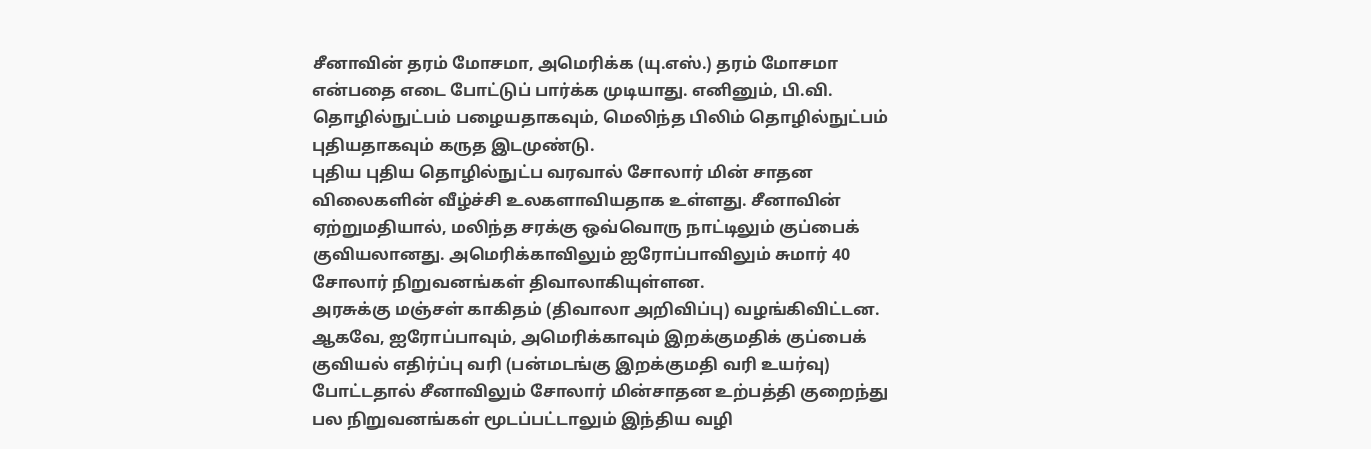சீனாவின் தரம் மோசமா, அமெரிக்க (யு.எஸ்.) தரம் மோசமா என்பதை எடை போட்டுப் பார்க்க முடியாது. எனினும், பி.வி. தொழில்நுட்பம் பழையதாகவும், மெலிந்த பிலிம் தொழில்நுட்பம் புதியதாகவும் கருத இடமுண்டு.
புதிய புதிய தொழில்நுட்ப வரவால் சோலார் மின் சாதன விலைகளின் வீழ்ச்சி உலகளாவியதாக உள்ளது. சீனாவின் ஏற்றுமதியால், மலிந்த சரக்கு ஒவ்வொரு நாட்டிலும் குப்பைக் குவியலானது. அமெரிக்காவிலும் ஐரோப்பாவிலும் சுமார் 40 சோலார் நிறுவனங்கள் திவாலாகியுள்ளன.
அரசுக்கு மஞ்சள் காகிதம் (திவாலா அறிவிப்பு) வழங்கிவிட்டன. ஆகவே, ஐரோப்பாவும், அமெரிக்காவும் இறக்குமதிக் குப்பைக் குவியல் எதிர்ப்பு வரி (பன்மடங்கு இறக்குமதி வரி உயர்வு) போட்டதால் சீனாவிலும் சோலார் மின்சாதன உற்பத்தி குறைந்து பல நிறுவனங்கள் மூடப்பட்டாலும் இந்திய வழி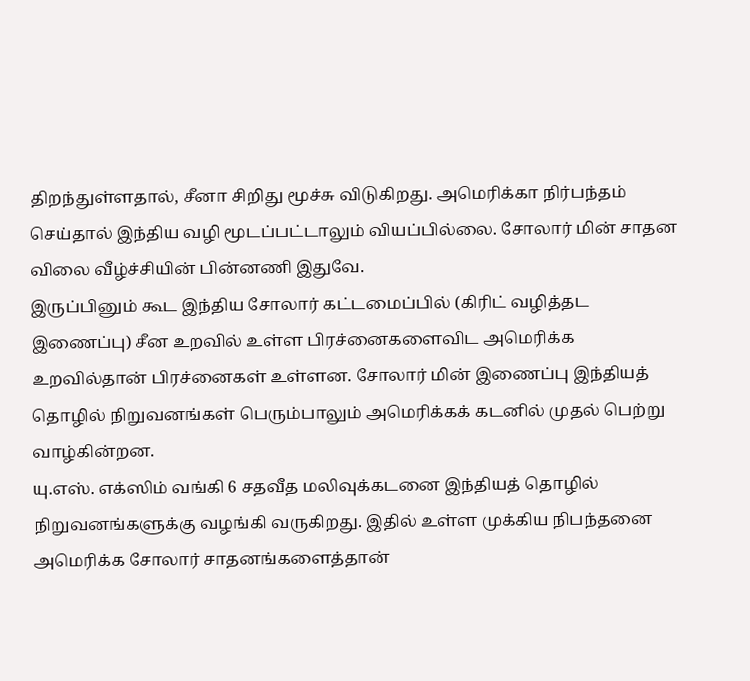திறந்துள்ளதால், சீனா சிறிது மூச்சு விடுகிறது. அமெரிக்கா நிர்பந்தம் செய்தால் இந்திய வழி மூடப்பட்டாலும் வியப்பில்லை. சோலார் மின் சாதன விலை வீழ்ச்சியின் பின்னணி இதுவே.
இருப்பினும் கூட இந்திய சோலார் கட்டமைப்பில் (கிரிட் வழித்தட இணைப்பு) சீன உறவில் உள்ள பிரச்னைகளைவிட அமெரிக்க உறவில்தான் பிரச்னைகள் உள்ளன. சோலார் மின் இணைப்பு இந்தியத் தொழில் நிறுவனங்கள் பெரும்பாலும் அமெரிக்கக் கடனில் முதல் பெற்று வாழ்கின்றன.
யு.எஸ். எக்ஸிம் வங்கி 6 சதவீத மலிவுக்கடனை இந்தியத் தொழில் நிறுவனங்களுக்கு வழங்கி வருகிறது. இதில் உள்ள முக்கிய நிபந்தனை அமெரிக்க சோலார் சாதனங்களைத்தான்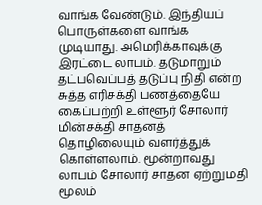வாங்க வேண்டும். இந்தியப் பொருள்களை வாங்க முடியாது. அமெரிக்காவுக்கு இரட்டை லாபம். தடுமாறும் தட்பவெப்பத் தடுப்பு நிதி என்ற சுத்த எரிசக்தி பணத்தையே கைப்பற்றி உள்ளூர் சோலார் மின்சக்தி சாதனத் தொழிலையும் வளர்த்துக் கொள்ளலாம். மூன்றாவது லாபம் சோலார் சாதன ஏற்றுமதி மூலம்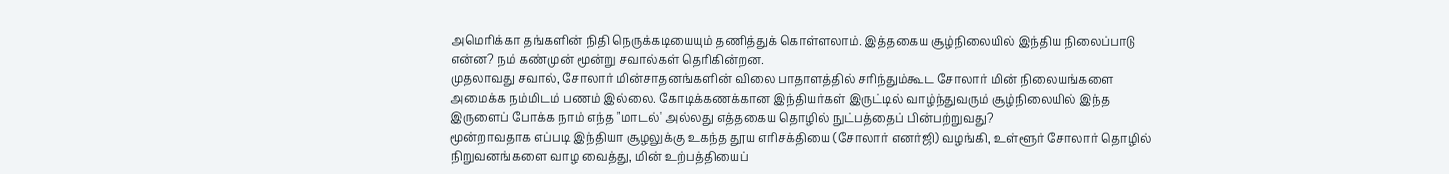அமெரிக்கா தங்களின் நிதி நெருக்கடியையும் தணித்துக் கொள்ளலாம். இத்தகைய சூழ்நிலையில் இந்திய நிலைப்பாடு என்ன? நம் கண்முன் மூன்று சவால்கள் தெரிகின்றன.
முதலாவது சவால், சோலார் மின்சாதனங்களின் விலை பாதாளத்தில் சரிந்தும்கூட சோலார் மின் நிலையங்களை அமைக்க நம்மிடம் பணம் இல்லை. கோடிக்கணக்கான இந்தியர்கள் இருட்டில் வாழ்ந்துவரும் சூழ்நிலையில் இந்த இருளைப் போக்க நாம் எந்த "மாடல்' அல்லது எத்தகைய தொழில் நுட்பத்தைப் பின்பற்றுவது?
மூன்றாவதாக எப்படி இந்தியா சூழலுக்கு உகந்த தூய எரிசக்தியை (சோலார் எனர்ஜி) வழங்கி, உள்ளூர் சோலார் தொழில் நிறுவனங்களை வாழ வைத்து, மின் உற்பத்தியைப்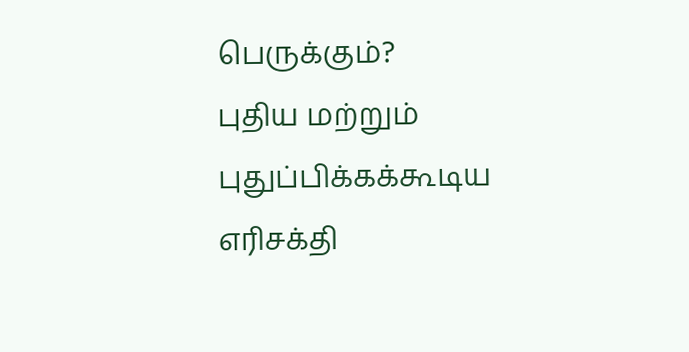பெருக்கும்?
புதிய மற்றும் புதுப்பிக்கக்கூடிய எரிசக்தி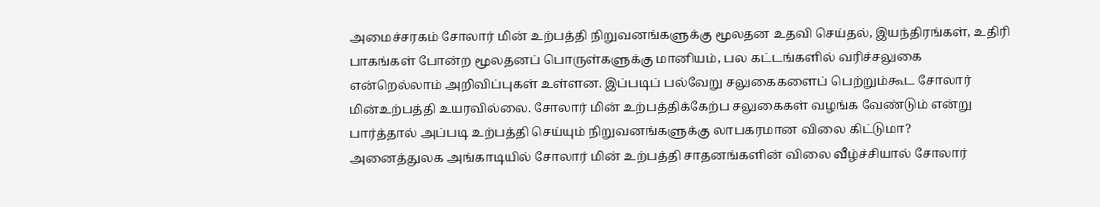அமைச்சரகம் சோலார் மின் உற்பத்தி நிறுவனங்களுக்கு மூலதன உதவி செய்தல், இயந்திரங்கள், உதிரி பாகங்கள் போன்ற மூலதனப் பொருள்களுக்கு மானியம், பல கட்டங்களில் வரிச்சலுகை என்றெல்லாம் அறிவிப்புகள் உள்ளன. இப்படிப் பல்வேறு சலுகைகளைப் பெற்றும்கூட சோலார் மின்உற்பத்தி உயரவில்லை. சோலார் மின் உற்பத்திக்கேற்ப சலுகைகள் வழங்க வேண்டும் என்று பார்த்தால் அப்படி உற்பத்தி செய்யும் நிறுவனங்களுக்கு லாபகரமான விலை கிட்டுமா?
அனைத்துலக அங்காடியில் சோலார் மின் உற்பத்தி சாதனங்களின் விலை வீழ்ச்சியால் சோலார்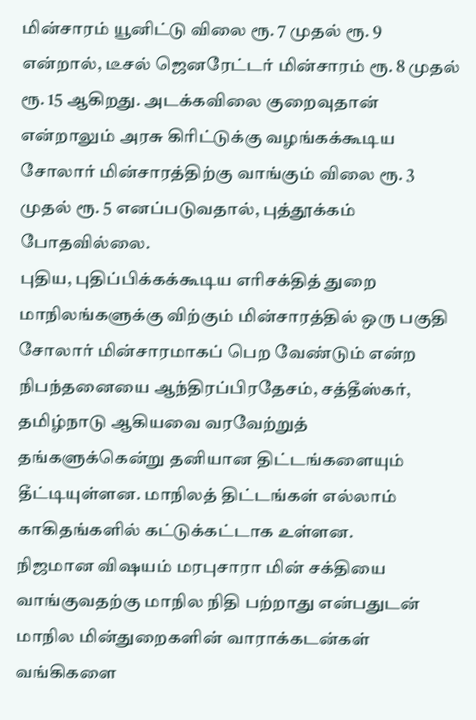மின்சாரம் யூனிட்டு விலை ரூ. 7 முதல் ரூ. 9 என்றால், டீசல் ஜெனரேட்டர் மின்சாரம் ரூ. 8 முதல் ரூ. 15 ஆகிறது. அடக்கவிலை குறைவுதான் என்றாலும் அரசு கிரிட்டுக்கு வழங்கக்கூடிய சோலார் மின்சாரத்திற்கு வாங்கும் விலை ரூ. 3 முதல் ரூ. 5 எனப்படுவதால், புத்தூக்கம் போதவில்லை.
புதிய, புதிப்பிக்கக்கூடிய எரிசக்தித் துறை மாநிலங்களுக்கு விற்கும் மின்சாரத்தில் ஒரு பகுதி சோலார் மின்சாரமாகப் பெற வேண்டும் என்ற நிபந்தனையை ஆந்திரப்பிரதேசம், சத்தீஸ்கர், தமிழ்நாடு ஆகியவை வரவேற்றுத் தங்களுக்கென்று தனியான திட்டங்களையும் தீட்டியுள்ளன. மாநிலத் திட்டங்கள் எல்லாம் காகிதங்களில் கட்டுக்கட்டாக உள்ளன.
நிஜமான விஷயம் மரபுசாரா மின் சக்தியை வாங்குவதற்கு மாநில நிதி பற்றாது என்பதுடன் மாநில மின்துறைகளின் வாராக்கடன்கள் வங்கிகளை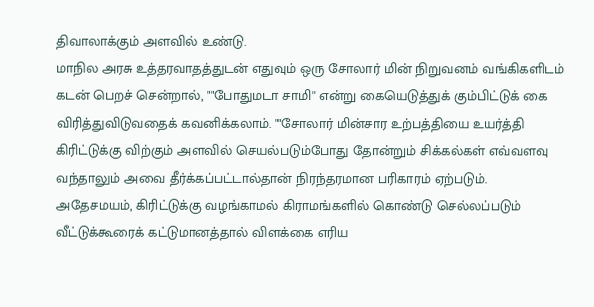திவாலாக்கும் அளவில் உண்டு.
மாநில அரசு உத்தரவாதத்துடன் எதுவும் ஒரு சோலார் மின் நிறுவனம் வங்கிகளிடம் கடன் பெறச் சென்றால், ""போதுமடா சாமி'' என்று கையெடுத்துக் கும்பிட்டுக் கை விரித்துவிடுவதைக் கவனிக்கலாம். ""சோலார் மின்சார உற்பத்தியை உயர்த்தி கிரிட்டுக்கு விற்கும் அளவில் செயல்படும்போது தோன்றும் சிக்கல்கள் எவ்வளவு வந்தாலும் அவை தீர்க்கப்பட்டால்தான் நிரந்தரமான பரிகாரம் ஏற்படும்.
அதேசமயம், கிரிட்டுக்கு வழங்காமல் கிராமங்களில் கொண்டு செல்லப்படும் வீட்டுக்கூரைக் கட்டுமானத்தால் விளக்கை எரிய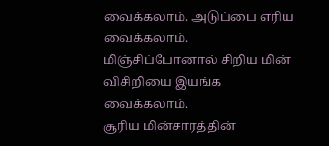வைக்கலாம். அடுப்பை எரிய வைக்கலாம். மிஞ்சிப்போனால் சிறிய மின் விசிறியை இயங்க வைக்கலாம்.
சூரிய மின்சாரத்தின்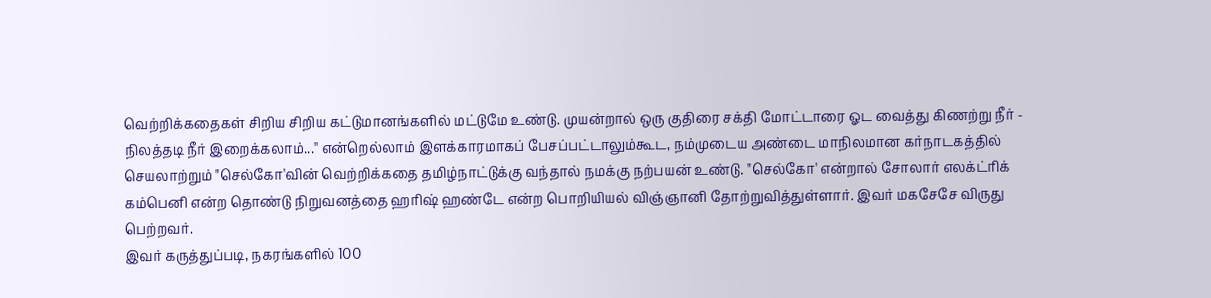வெற்றிக்கதைகள் சிறிய சிறிய கட்டுமானங்களில் மட்டுமே உண்டு. முயன்றால் ஒரு குதிரை சக்தி மோட்டாரை ஓட வைத்து கிணற்று நீர் - நிலத்தடி நீர் இறைக்கலாம்...'' என்றெல்லாம் இளக்காரமாகப் பேசப்பட்டாலும்கூட, நம்முடைய அண்டை மாநிலமான கர்நாடகத்தில் செயலாற்றும் "செல்கோ'வின் வெற்றிக்கதை தமிழ்நாட்டுக்கு வந்தால் நமக்கு நற்பயன் உண்டு. "செல்கோ' என்றால் சோலார் எலக்ட்ரிக் கம்பெனி என்ற தொண்டு நிறுவனத்தை ஹரிஷ் ஹண்டே என்ற பொறியியல் விஞ்ஞானி தோற்றுவித்துள்ளார். இவர் மகசேசே விருது பெற்றவர்.
இவர் கருத்துப்படி, நகரங்களில் 100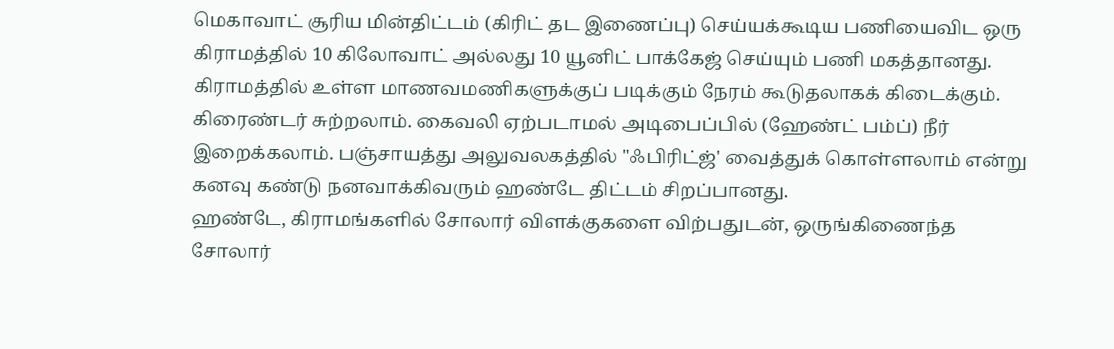மெகாவாட் சூரிய மின்திட்டம் (கிரிட் தட இணைப்பு) செய்யக்கூடிய பணியைவிட ஒரு கிராமத்தில் 10 கிலோவாட் அல்லது 10 யூனிட் பாக்கேஜ் செய்யும் பணி மகத்தானது. கிராமத்தில் உள்ள மாணவமணிகளுக்குப் படிக்கும் நேரம் கூடுதலாகக் கிடைக்கும். கிரைண்டர் சுற்றலாம். கைவலி ஏற்படாமல் அடிபைப்பில் (ஹேண்ட் பம்ப்) நீர் இறைக்கலாம். பஞ்சாயத்து அலுவலகத்தில் "ஃபிரிட்ஜ்' வைத்துக் கொள்ளலாம் என்று கனவு கண்டு நனவாக்கிவரும் ஹண்டே திட்டம் சிறப்பானது.
ஹண்டே, கிராமங்களில் சோலார் விளக்குகளை விற்பதுடன், ஒருங்கிணைந்த சோலார்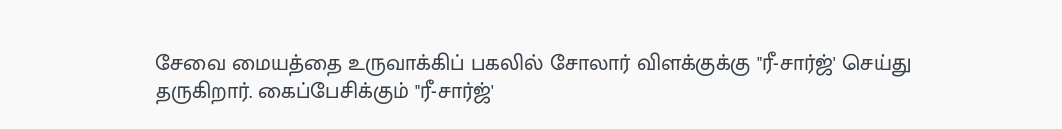சேவை மையத்தை உருவாக்கிப் பகலில் சோலார் விளக்குக்கு "ரீ-சார்ஜ்' செய்து தருகிறார். கைப்பேசிக்கும் "ரீ-சார்ஜ்'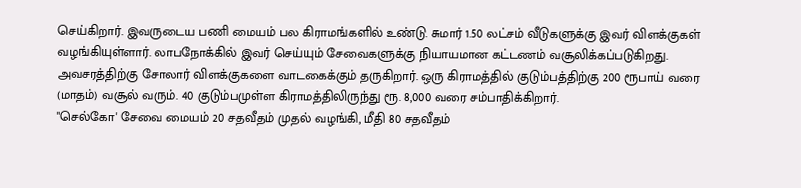செய்கிறார். இவருடைய பணி மையம் பல கிராமங்களில் உண்டு. சுமார் 1.50 லட்சம் வீடுகளுக்கு இவர் விளக்குகள் வழங்கியுள்ளார். லாபநோக்கில் இவர் செய்யும் சேவைகளுக்கு நியாயமான கட்டணம் வசூலிக்கப்படுகிறது. அவசரத்திற்கு சோலார் விளக்குகளை வாடகைக்கும் தருகிறார். ஒரு கிராமத்தில் குடும்பத்திற்கு 200 ரூபாய் வரை (மாதம்) வசூல் வரும். 40 குடும்பமுள்ள கிராமத்திலிருந்து ரூ. 8,000 வரை சம்பாதிக்கிறார்.
"செல்கோ' சேவை மையம் 20 சதவீதம் முதல் வழங்கி, மீதி 80 சதவீதம்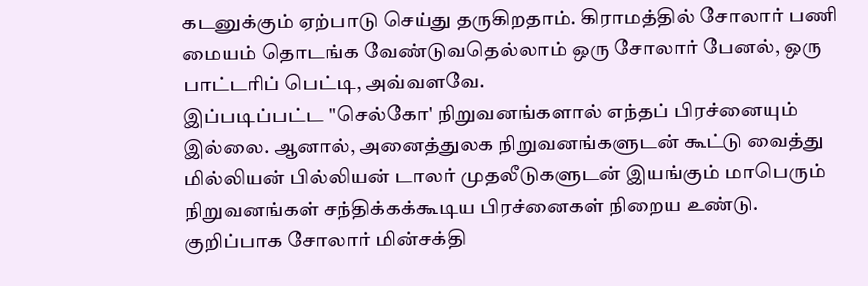கடனுக்கும் ஏற்பாடு செய்து தருகிறதாம். கிராமத்தில் சோலார் பணி மையம் தொடங்க வேண்டுவதெல்லாம் ஒரு சோலார் பேனல், ஒரு பாட்டரிப் பெட்டி, அவ்வளவே.
இப்படிப்பட்ட "செல்கோ' நிறுவனங்களால் எந்தப் பிரச்னையும் இல்லை. ஆனால், அனைத்துலக நிறுவனங்களுடன் கூட்டு வைத்து மில்லியன் பில்லியன் டாலர் முதலீடுகளுடன் இயங்கும் மாபெரும் நிறுவனங்கள் சந்திக்கக்கூடிய பிரச்னைகள் நிறைய உண்டு.
குறிப்பாக சோலார் மின்சக்தி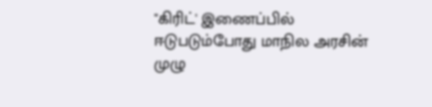"கிரிட்' இணைப்பில் ஈடுபடும்போது மாநில அரசின் முழு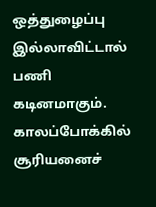ஒத்துழைப்பு இல்லாவிட்டால் பணி கடினமாகும். காலப்போக்கில் சூரியனைச்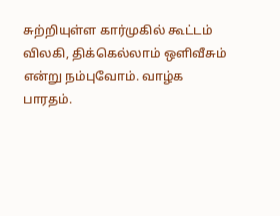சுற்றியுள்ள கார்முகில் கூட்டம் விலகி, திக்கெல்லாம் ஒளிவீசும் என்று நம்புவோம். வாழ்க பாரதம்.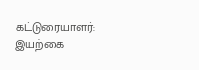கட்டுரையாளர்: இயற்கை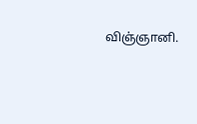விஞ்ஞானி.